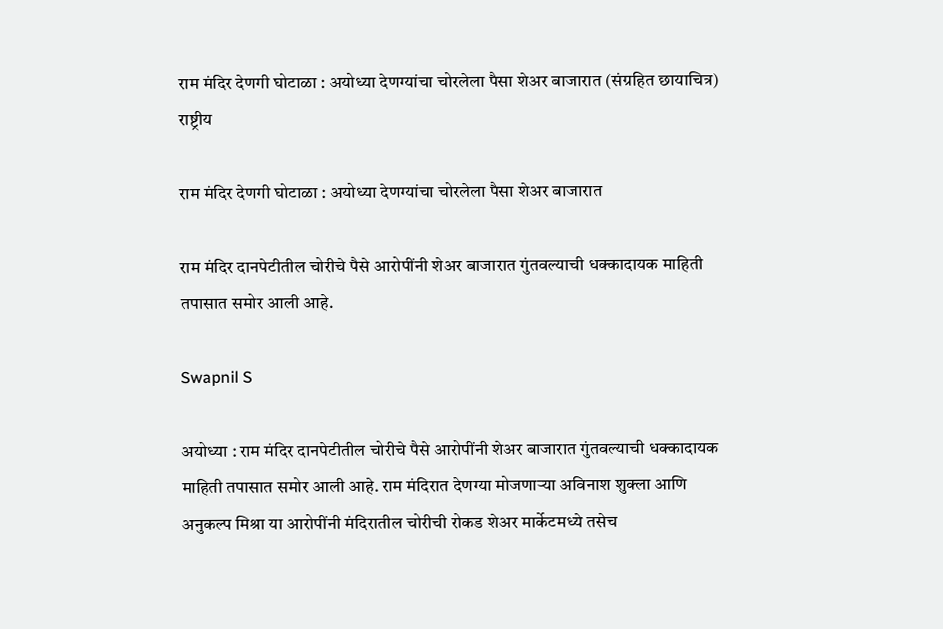राम मंदिर देणगी घोटाळा : अयोध्या देणग्यांचा चोरलेला पैसा शेअर बाजारात (संग्रहित छायाचित्र)
राष्ट्रीय

राम मंदिर देणगी घोटाळा : अयोध्या देणग्यांचा चोरलेला पैसा शेअर बाजारात

राम मंदिर दानपेटीतील चोरीचे पैसे आरोपींनी शेअर बाजारात गुंतवल्याची धक्कादायक माहिती तपासात समोर आली आहे.

Swapnil S

अयोध्या : राम मंदिर दानपेटीतील चोरीचे पैसे आरोपींनी शेअर बाजारात गुंतवल्याची धक्कादायक माहिती तपासात समोर आली आहे. राम मंदिरात देणग्या मोजणाऱ्या अविनाश शुक्ला आणि अनुकल्प मिश्रा या आरोपींनी मंदिरातील चोरीची रोकड शेअर मार्केटमध्ये तसेच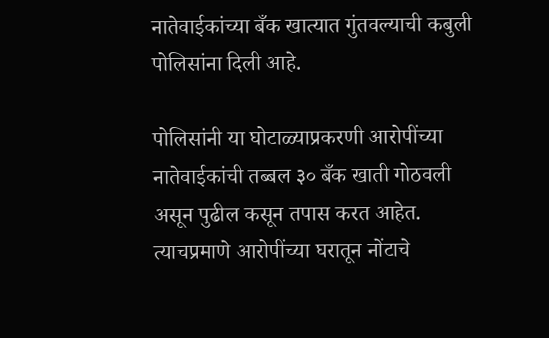नातेवाईकांच्या बँक खात्यात गुंतवल्याची कबुली पोलिसांना दिली आहे.

पोलिसांनी या घोटाळ्याप्रकरणी आरोपींच्या नातेवाईकांची तब्बल ३० बँक खाती गोठवली असून पुढील कसून तपास करत आहेत. त्याचप्रमाणे आरोपींच्या घरातून नोंटाचे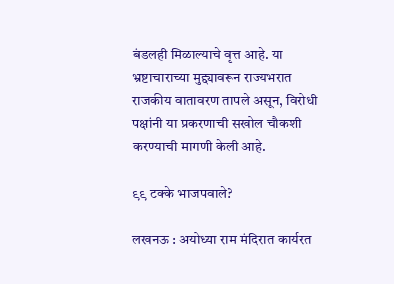बंडलही मिळाल्याचे वृत्त आहे. या भ्रष्टाचाराच्या मुद्द्यावरून राज्यभरात राजकीय वातावरण तापले असून, विरोधी पक्षांनी या प्रकरणाची सखोल चौकशी करण्याची मागणी केली आहे.

९९ टक्के भाजपवाले?

लखनऊ : अयोध्या राम मंदिरात कार्यरत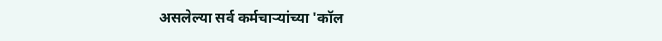असलेल्या सर्व कर्मचाऱ्यांच्या 'कॉल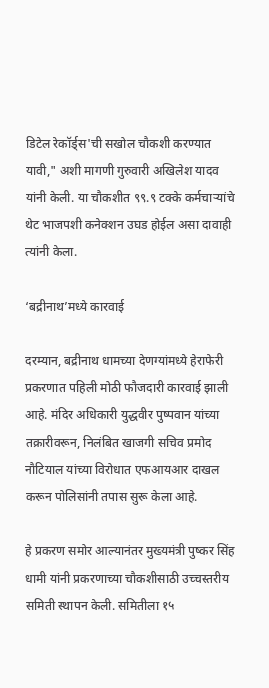डिटेल रेकॉर्ड्स'ची सखोल चौकशी करण्यात यावी," अशी मागणी गुरुवारी अखिलेश यादव यांनी केली. या चौकशीत ९९.९ टक्के कर्मचाऱ्यांचे थेट भाजपशी कनेक्शन उघड होईल असा दावाही त्यांनी केला.

‘बद्रीनाथ’मध्ये कारवाई

दरम्यान, बद्रीनाथ धामच्या देणग्यांमध्ये हेराफेरी प्रकरणात पहिली मोठी फौजदारी कारवाई झाली आहे. मंदिर अधिकारी युद्धवीर पुष्पवान यांच्या तक्रारीवरून, निलंबित खाजगी सचिव प्रमोद नौटियाल यांच्या विरोधात एफआयआर दाखल करून पोलिसांनी तपास सुरू केला आहे.

हे प्रकरण समोर आल्यानंतर मुख्यमंत्री पुष्कर सिंह धामी यांनी प्रकरणाच्या चौकशीसाठी उच्चस्तरीय समिती स्थापन केली. समितीला १५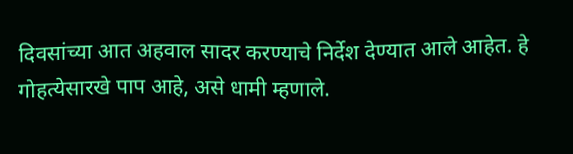दिवसांच्या आत अहवाल सादर करण्याचे निर्देश देण्यात आले आहेत. हे गोहत्येसारखे पाप आहे, असे धामी म्हणाले.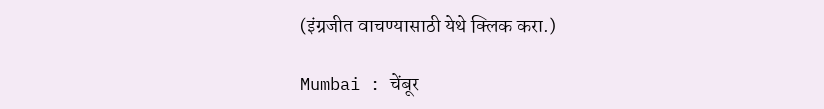(इंग्रजीत वाचण्यासाठी येथे क्लिक करा.)

Mumbai : चेंबूर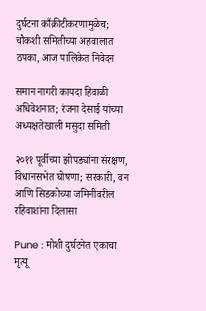दुर्घटना काँक्रीटीकरणामुळेच; चौकशी समितीच्या अहवालात ठपका, आज पालिकेत निवेदन

समान नागरी कायदा हिवाळी अधिवेशनात; रंजना देसाई यांच्या अध्यक्षतेखाली मसुदा समिती

२०११ पूर्वीच्या झोपड्यांना संरक्षण, विधानसभेत घोषणा; सरकारी, वन आणि सिडकोच्या जमिनींवरील रहिवाशांना दिलासा

Pune : मोशी दुर्घटनेत एकाचा मृत्यू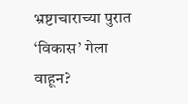भ्रष्टाचाराच्या पुरात ‘विकास’ गेला वाहून?